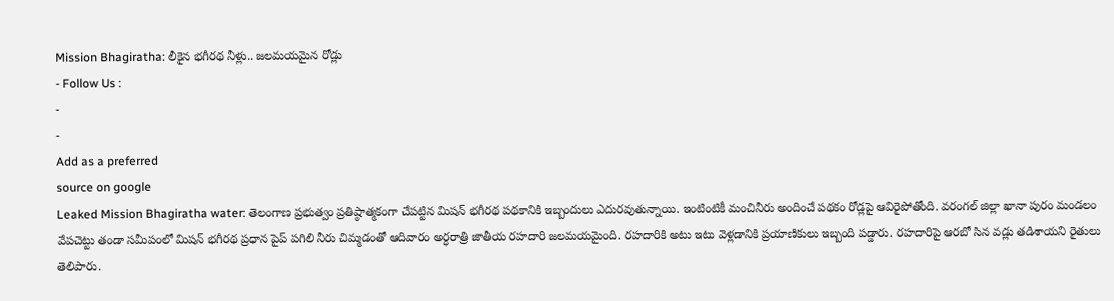Mission Bhagiratha: లీకైన భగీరథ నీళ్లు.. జలమయమైన రోడ్లు
- Follow Us :
-
-
Add as a preferred
source on google
Leaked Mission Bhagiratha water: తెలంగాణ ప్రభుత్వం ప్రతిష్ఠాత్మకంగా చేపట్టిన మిషన్ భగీరథ పథకానికి ఇబ్బందులు ఎదురవుతున్నాయి. ఇంటింటికీ మంచినీరు అందించే పథకం రోడ్లపై ఆవిరైపోతోంది. వరంగల్ జిల్లా ఖానా పురం మండలం వేపచెట్టు తండా సమీపంలో మిషన్ భగీరథ ప్రధాన పైప్ పగిలి నీరు చిమ్మడంతో ఆదివారం అర్ధరాత్రి జాతీయ రహదారి జలమయమైంది. రహదారికి అటు ఇటు వెళ్లడానికి ప్రయాణికులు ఇబ్బంది పడ్డారు. రహదారిపై ఆరబో సిన వడ్లు తడిశాయని రైతులు తెలిపారు.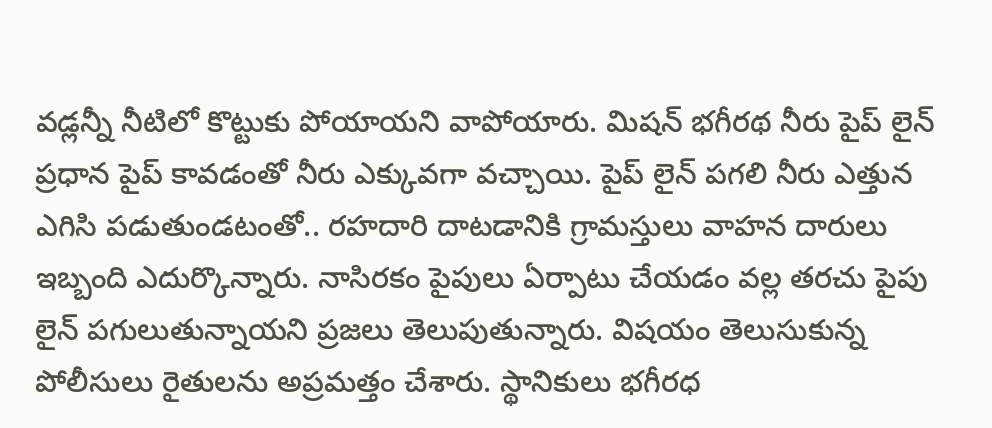వడ్లన్నీ నీటిలో కొట్టుకు పోయాయని వాపోయారు. మిషన్ భగీరథ నీరు పైప్ లైన్ ప్రధాన పైప్ కావడంతో నీరు ఎక్కువగా వచ్చాయి. పైప్ లైన్ పగలి నీరు ఎత్తున ఎగిసి పడుతుండటంతో.. రహదారి దాటడానికి గ్రామస్తులు వాహన దారులు ఇబ్బంది ఎదుర్కొన్నారు. నాసిరకం పైపులు ఏర్పాటు చేయడం వల్ల తరచు పైపు లైన్ పగులుతున్నాయని ప్రజలు తెలుపుతున్నారు. విషయం తెలుసుకున్న పోలీసులు రైతులను అప్రమత్తం చేశారు. స్థానికులు భగీరధ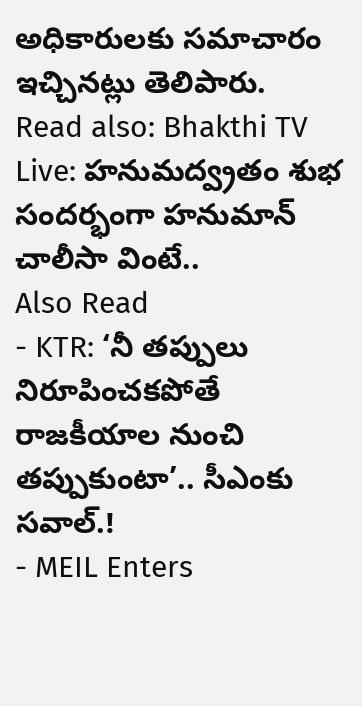అధికారులకు సమాచారం ఇచ్చినట్లు తెలిపారు.
Read also: Bhakthi TV Live: హనుమద్వ్రతం శుభ సందర్భంగా హనుమాన్ చాలీసా వింటే..
Also Read
- KTR: ‘నీ తప్పులు నిరూపించకపోతే రాజకీయాల నుంచి తప్పుకుంటా’.. సీఎంకు సవాల్.!
- MEIL Enters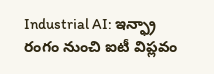Industrial AI: ఇన్ఫ్రా రంగం నుంచి ఐటీ విప్లవం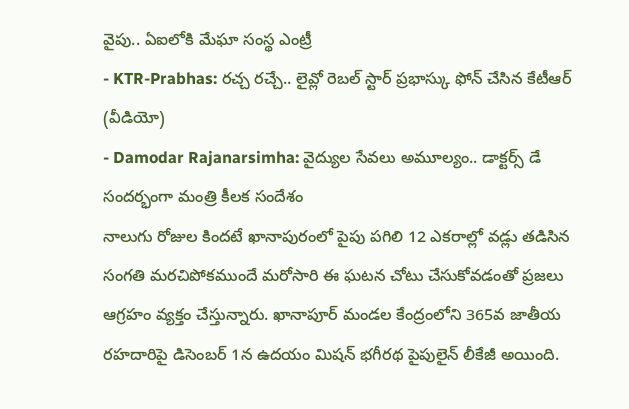వైపు.. ఏఐలోకి మేఘా సంస్థ ఎంట్రీ
- KTR-Prabhas: రచ్చ రచ్చే.. లైవ్లో రెబల్ స్టార్ ప్రభాస్కు ఫోన్ చేసిన కేటీఆర్ (వీడియో)
- Damodar Rajanarsimha: వైద్యుల సేవలు అమూల్యం.. డాక్టర్స్ డే సందర్భంగా మంత్రి కీలక సందేశం
నాలుగు రోజుల కిందటే ఖానాపురంలో పైపు పగిలి 12 ఎకరాల్లో వడ్లు తడిసిన సంగతి మరచిపోకముందే మరోసారి ఈ ఘటన చోటు చేసుకోవడంతో ప్రజలు ఆగ్రహం వ్యక్తం చేస్తున్నారు. ఖానాపూర్ మండల కేంద్రంలోని 365వ జాతీయ రహదారిపై డిసెంబర్ 1న ఉదయం మిషన్ భగీరథ పైపులైన్ లీకేజీ అయింది.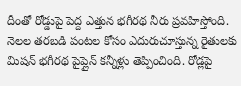దీంతో రోడ్డుపై పెద్ద ఎత్తున భగీరథ నీరు ప్రవహిస్తోంది. నెలల తరబడి పంటల కోసం ఎదురుచూస్తున్న రైతులకు మిషన్ భగీరథ పైప్లైన్ కన్నీళ్లు తెప్పించింది. రోడ్లపై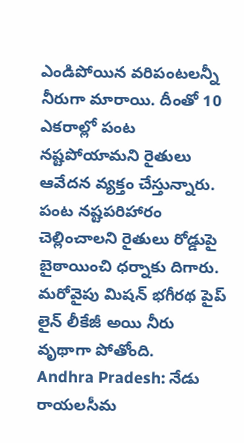ఎండిపోయిన వరిపంటలన్నీ నీరుగా మారాయి. దీంతో 10 ఎకరాల్లో పంట నష్టపోయామని రైతులు ఆవేదన వ్యక్తం చేస్తున్నారు. పంట నష్టపరిహారం చెల్లించాలని రైతులు రోడ్డుపై బైఠాయించి ధర్నాకు దిగారు. మరోవైపు మిషన్ భగీరథ పైప్ లైన్ లీకేజీ అయి నీరు వృథాగా పోతోంది.
Andhra Pradesh: నేడు రాయలసీమ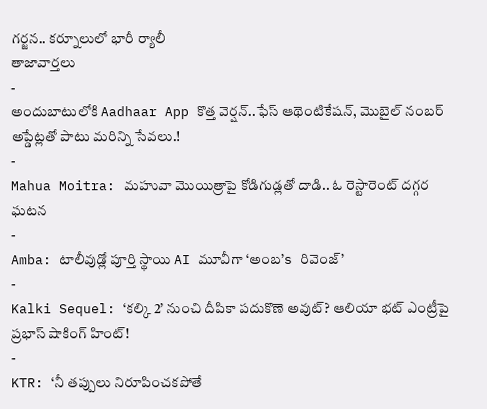గర్జన.. కర్నూలులో భారీ ర్యాలీ
తాజావార్తలు
-
అందుబాటులోకి Aadhaar App కొత్త వెర్షన్..ఫేస్ ఆథెంటికేషన్, మొబైల్ నంబర్ అప్డేట్లతో పాటు మరిన్ని సేవలు.!
-
Mahua Moitra: మహువా మొయిత్రాపై కోడిగుడ్లతో దాడి.. ఓ రెస్టారెంట్ దగ్గర ఘటన
-
Amba: టాలీవుడ్లో పూర్తి స్థాయి AI మూవీగా ‘అంబ’s రివెంజ్’
-
Kalki Sequel: ‘కల్కి 2’ నుంచి దీపికా పదుకొణె అవుట్? ఆలియా భట్ ఎంట్రీపై ప్రభాస్ షాకింగ్ హింట్!
-
KTR: ‘నీ తప్పులు నిరూపించకపోతే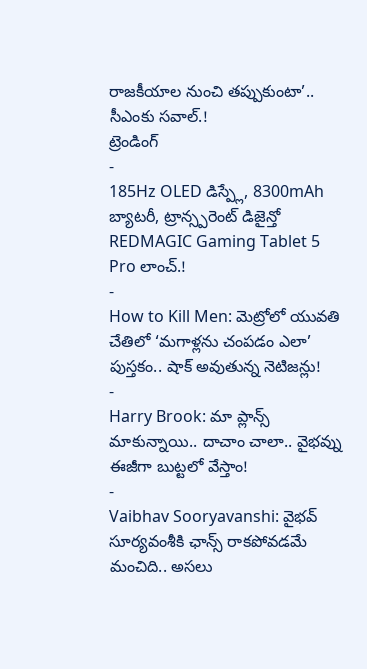రాజకీయాల నుంచి తప్పుకుంటా’.. సీఎంకు సవాల్.!
ట్రెండింగ్
-
185Hz OLED డిస్ప్లే, 8300mAh బ్యాటరీ, ట్రాన్స్పరెంట్ డిజైన్తో REDMAGIC Gaming Tablet 5 Pro లాంచ్.!
-
How to Kill Men: మెట్రోలో యువతి చేతిలో ‘మగాళ్లను చంపడం ఎలా’ పుస్తకం.. షాక్ అవుతున్న నెటిజన్లు!
-
Harry Brook: మా ప్లాన్స్ మాకున్నాయి.. దాచాం చాలా.. వైభవ్ను ఈజీగా బుట్టలో వేస్తాం!
-
Vaibhav Sooryavanshi: వైభవ్ సూర్యవంశీకి ఛాన్స్ రాకపోవడమే మంచిది.. అసలు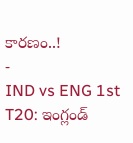కారణం..!
-
IND vs ENG 1st T20: ఇంగ్లండ్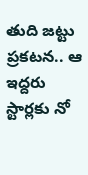తుది జట్టు ప్రకటన.. ఆ ఇద్దరు స్టార్లకు నో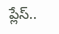ప్లేస్..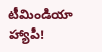టీమిండియా హ్యాపీ!